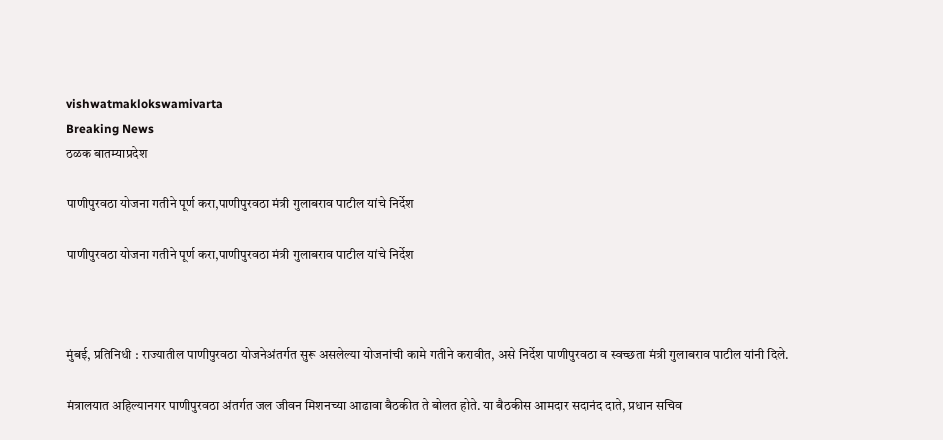vishwatmaklokswamivarta
Breaking News
ठळक बातम्याप्रदेश

पाणीपुरवठा योजना गतीने पूर्ण करा,पाणीपुरवठा मंत्री गुलाबराव पाटील यांचे निर्देश

पाणीपुरवठा योजना गतीने पूर्ण करा,पाणीपुरवठा मंत्री गुलाबराव पाटील यांचे निर्देश



मुंबई, प्रतिनिधी : राज्यातील पाणीपुरवठा योजनेअंतर्गत सुरू असलेल्या योजनांची कामे गतीने करावीत, असे निर्देश पाणीपुरवठा व स्वच्छता मंत्री गुलाबराव पाटील यांनी दिले.

मंत्रालयात अहिल्यानगर पाणीपुरवठा अंतर्गत जल जीवन मिशनच्या आढावा बैठकीत ते बोलत होते. या बैठकीस आमदार सदानंद दाते, प्रधान सचिव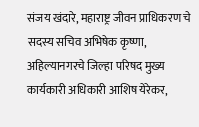संजय खंदारे, महाराष्ट्र जीवन प्राधिकरण चे सदस्य सचिव अभिषेक कृष्णा, अहिल्यानगरचे जिल्हा परिषद मुख्य कार्यकारी अधिकारी आशिष येरेकर,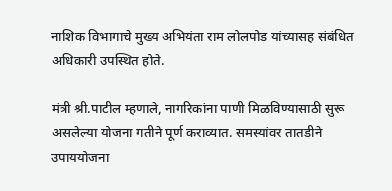नाशिक विभागाचे मुख्य अभियंता राम लोलपोड यांच्यासह संबंधित अधिकारी उपस्थित होते.

मंत्री श्री.पाटील म्हणाले, नागरिकांना पाणी मिळविण्यासाठी सुरू असलेल्या योजना गतीने पूर्ण कराव्यात. समस्यांवर तातडीने उपाययोजना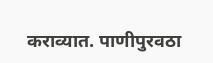कराव्यात. पाणीपुरवठा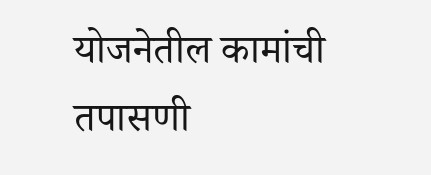योजनेतील कामांची तपासणी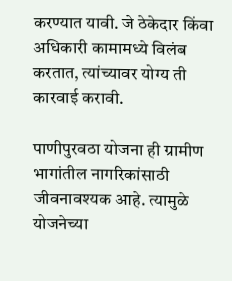करण्यात यावी. जे ठेकेदार किंवा अधिकारी कामामध्ये विलंब करतात, त्यांच्यावर योग्य ती कारवाई करावी.

पाणीपुरवठा योजना ही ग्रामीण भागांतील नागरिकांसाठी जीवनावश्यक आहे. त्यामुळे योजनेच्या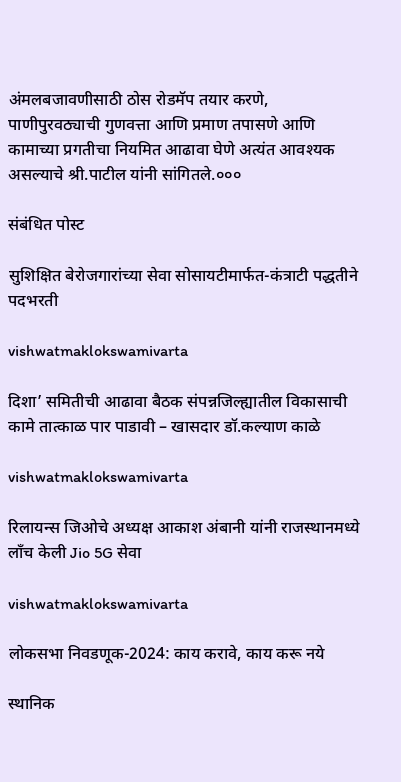अंमलबजावणीसाठी ठोस रोडमॅप तयार करणे, पाणीपुरवठ्याची गुणवत्ता आणि प्रमाण तपासणे आणि कामाच्या प्रगतीचा नियमित आढावा घेणे अत्यंत आवश्यक असल्याचे श्री.पाटील यांनी सांगितले.०००

संबंधित पोस्ट

सुशिक्षित बेरोजगारांच्या सेवा सोसायटीमार्फत-कंत्राटी पद्धतीने पदभरती

vishwatmaklokswamivarta

दिशा’ समितीची आढावा बैठक संपन्नजिल्ह्यातील विकासाची कामे तात्काळ पार पाडावी – खासदार डॉ.कल्याण काळे

vishwatmaklokswamivarta

रिलायन्स जिओचे अध्यक्ष आकाश अंबानी यांनी राजस्थानमध्ये लाँच केली Jio 5G सेवा

vishwatmaklokswamivarta

लोकसभा निवडणूक-2024: काय करावे, काय करू नये

स्थानिक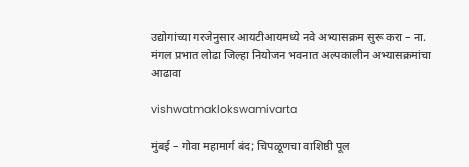उद्योगांच्या गरजेनुसार आयटीआयमध्ये नवे अभ्यासक्रम सुरू करा – ना. मंगल प्रभात लोढा जिल्हा नियोजन भवनात अल्पकालीन अभ्यासक्रमांचा आढावा

vishwatmaklokswamivarta

मुंबई – गोवा महामार्ग बंद; चिपळूणचा वाशिष्ठी पूल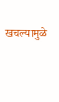खचल्यामुळे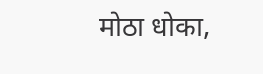मोठा धोका,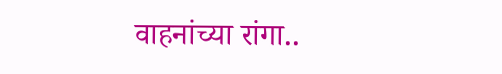वाहनांच्या रांगा..